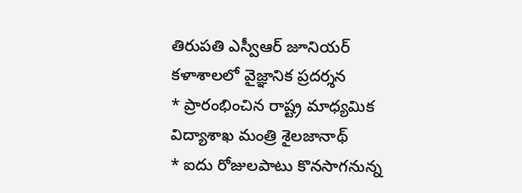తిరుపతి ఎస్వీఆర్ జూనియర్ కళాశాలలో వైజ్ఞానిక ప్రదర్శన
* ప్రారంభించిన రాష్ట్ర మాధ్యమిక విద్యాశాఖ మంత్రి శైలజానాథ్
* ఐదు రోజులపాటు కొనసాగనున్న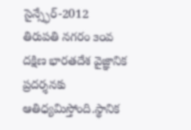సైన్స్ఫేర్-2012
తిరుపతి నగరం ౩౦వ దక్షిణ భారతదేశ వైజ్ఞానిక ప్రదర్శనకు ఆతిధ్యమిస్తోంది.స్థానిక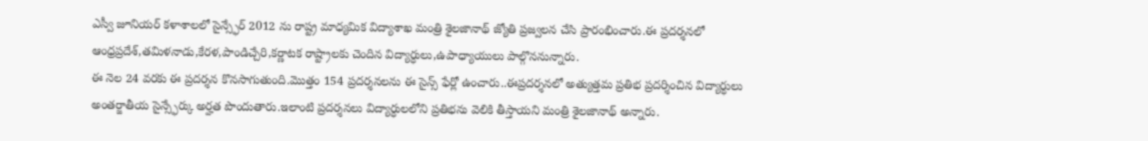ఎస్వీ జూనియర్ కళాశాలలో సైన్స్ఫేర్ 2012 ను రాష్ట్ర మాధ్యమిక విద్యాశాఖ మంత్రి శైలజానాథ్ జ్యోతి ప్రజ్వలన చేసి ప్రారంభించారు.ఈ ప్రదర్శనలో ఆంధ్రప్రదేశ్,తమిళనాడు,కేరళ,పాండిచ్చేరి,కర్ణాటక రాష్ట్రాలకు చెందిన విద్యార్ధులు,ఉపాధ్యాయులు పాల్గొననున్నారు.
ఈ నెల 24 వరకు ఈ ప్రదర్శన కొనసాగుతుంది.మొత్తం 154 ప్రదర్శనలను ఈ సైన్స్ ఫేర్లో ఉంచారు..ఈప్రదర్శనలో అత్యుత్తమ ప్రతిభ ప్రదర్శించిన విద్యార్ధులు అంతర్జాతీయ సైన్స్ఫేర్కు అర్హత పొందుతారు.ఇలాంటి ప్రదర్శనలు విద్యార్ధులలోని ప్రతిభను వెలికి తీస్తాయని మంత్రి శైలజానాథ్ అన్నారు.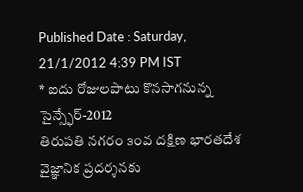Published Date : Saturday, 21/1/2012 4:39 PM IST
* ఐదు రోజులపాటు కొనసాగనున్న సైన్స్ఫేర్-2012
తిరుపతి నగరం ౩౦వ దక్షిణ భారతదేశ వైజ్ఞానిక ప్రదర్శనకు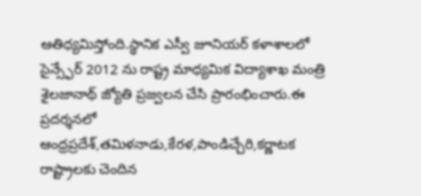ఆతిధ్యమిస్తోంది.స్థానిక ఎస్వీ జూనియర్ కళాశాలలో సైన్స్ఫేర్ 2012 ను రాష్ట్ర మాధ్యమిక విద్యాశాఖ మంత్రి శైలజానాథ్ జ్యోతి ప్రజ్వలన చేసి ప్రారంభించారు.ఈ ప్రదర్శనలో ఆంధ్రప్రదేశ్,తమిళనాడు,కేరళ,పాండిచ్చేరి,కర్ణాటక రాష్ట్రాలకు చెందిన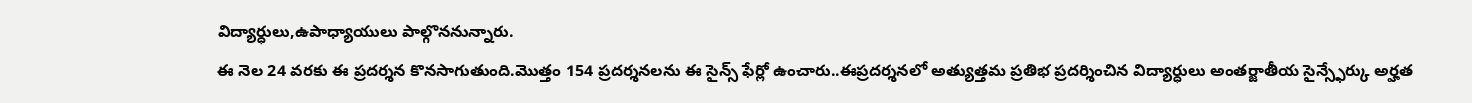విద్యార్ధులు,ఉపాధ్యాయులు పాల్గొననున్నారు.
ఈ నెల 24 వరకు ఈ ప్రదర్శన కొనసాగుతుంది.మొత్తం 154 ప్రదర్శనలను ఈ సైన్స్ ఫేర్లో ఉంచారు..ఈప్రదర్శనలో అత్యుత్తమ ప్రతిభ ప్రదర్శించిన విద్యార్ధులు అంతర్జాతీయ సైన్స్ఫేర్కు అర్హత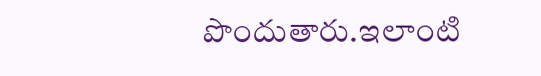పొందుతారు.ఇలాంటి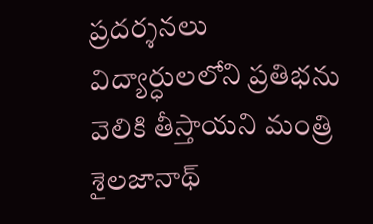ప్రదర్శనలు విద్యార్ధులలోని ప్రతిభను వెలికి తీస్తాయని మంత్రి శైలజానాథ్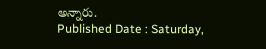అన్నారు.
Published Date : Saturday,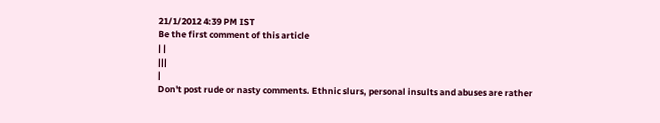21/1/2012 4:39 PM IST
Be the first comment of this article
| |
|||
|
Don't post rude or nasty comments. Ethnic slurs, personal insults and abuses are rather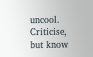uncool. Criticise, but know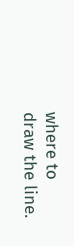where to draw the line.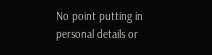No point putting in personal details or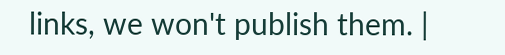links, we won't publish them. |